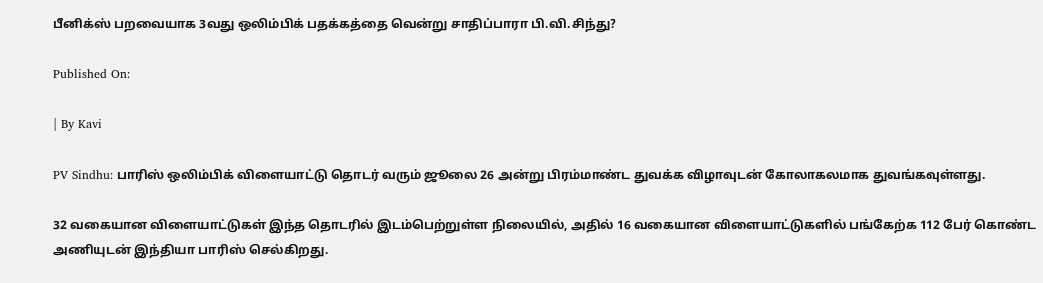பீனிக்ஸ் பறவையாக 3வது ஒலிம்பிக் பதக்கத்தை வென்று சாதிப்பாரா பி.வி.சிந்து?

Published On:

| By Kavi

PV Sindhu: பாரிஸ் ஒலிம்பிக் விளையாட்டு தொடர் வரும் ஜூலை 26 அன்று பிரம்மாண்ட துவக்க விழாவுடன் கோலாகலமாக துவங்கவுள்ளது.

32 வகையான விளையாட்டுகள் இந்த தொடரில் இடம்பெற்றுள்ள நிலையில், அதில் 16 வகையான விளையாட்டுகளில் பங்கேற்க 112 பேர் கொண்ட அணியுடன் இந்தியா பாரிஸ் செல்கிறது.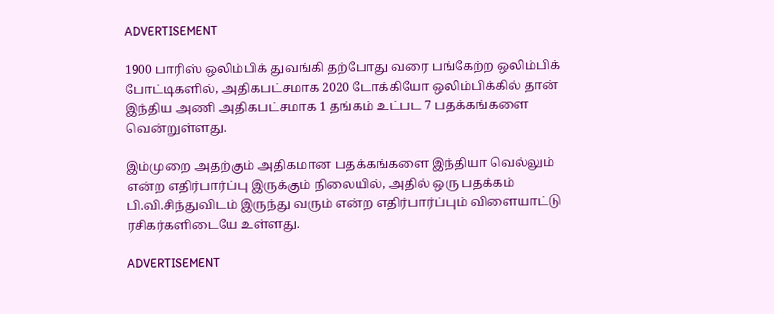ADVERTISEMENT

1900 பாரிஸ் ஒலிம்பிக் துவங்கி தற்போது வரை பங்கேற்ற ஒலிம்பிக் போட்டிகளில், அதிகபட்சமாக 2020 டோக்கியோ ஒலிம்பிக்கில் தான் இந்திய அணி அதிகபட்சமாக 1 தங்கம் உட்பட 7 பதக்கங்களை வென்றுள்ளது.

இம்முறை அதற்கும் அதிகமான பதக்கங்களை இந்தியா வெல்லும் என்ற எதிர்பார்ப்பு இருக்கும் நிலையில், அதில் ஒரு பதக்கம் பி.வி.சிந்துவிடம் இருந்து வரும் என்ற எதிர்பார்ப்பும் விளையாட்டு ரசிகர்களிடையே உள்ளது.

ADVERTISEMENT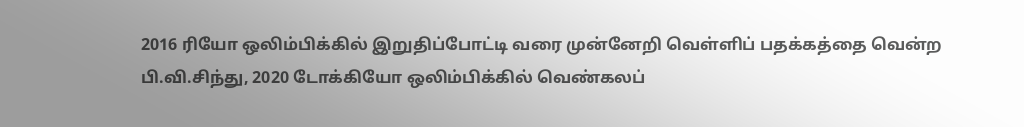2016 ரியோ ஒலிம்பிக்கில் இறுதிப்போட்டி வரை முன்னேறி வெள்ளிப் பதக்கத்தை வென்ற பி.வி.சிந்து, 2020 டோக்கியோ ஒலிம்பிக்கில் வெண்கலப்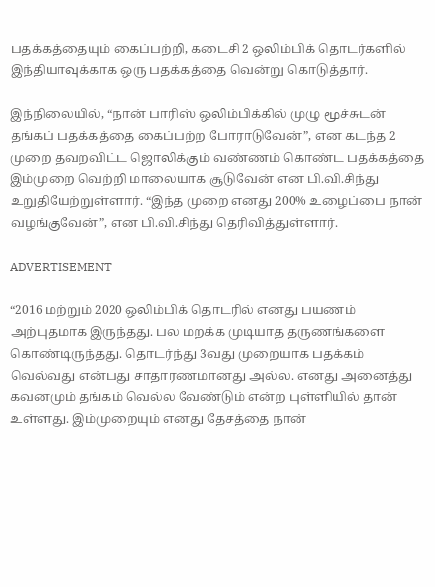பதக்கத்தையும் கைப்பற்றி, கடைசி 2 ஒலிம்பிக் தொடர்களில் இந்தியாவுக்காக ஒரு பதக்கத்தை வென்று கொடுத்தார்.

இந்நிலையில், “நான் பாரிஸ் ஒலிம்பிக்கில் முழு மூச்சுடன் தங்கப் பதக்கத்தை கைப்பற்ற போராடுவேன்”, என கடந்த 2 முறை தவறவிட்ட ஜொலிக்கும் வண்ணம் கொண்ட பதக்கத்தை இம்முறை வெற்றி மாலையாக சூடுவேன் என பி.வி.சிந்து உறுதியேற்றுள்ளார். “இந்த முறை எனது 200% உழைப்பை நான் வழங்குவேன்”, என பி.வி.சிந்து தெரிவித்துள்ளார்.

ADVERTISEMENT

“2016 மற்றும் 2020 ஒலிம்பிக் தொடரில் எனது பயணம் அற்புதமாக இருந்தது. பல மறக்க முடியாத தருணங்களை கொண்டிருந்தது. தொடர்ந்து 3வது முறையாக பதக்கம் வெல்வது என்பது சாதாரணமானது அல்ல. எனது அனைத்து கவனமும் தங்கம் வெல்ல வேண்டும் என்ற புள்ளியில் தான் உள்ளது. இம்முறையும் எனது தேசத்தை நான்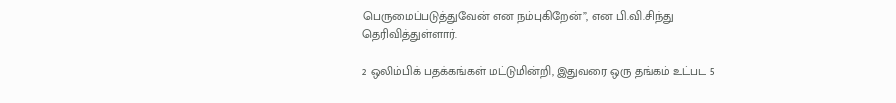பெருமைப்படுத்துவேன் என நம்புகிறேன்”, என பி.வி.சிந்து தெரிவித்துள்ளார்.

2 ஒலிம்பிக் பதக்கங்கள் மட்டுமின்றி, இதுவரை ஒரு தங்கம் உட்பட 5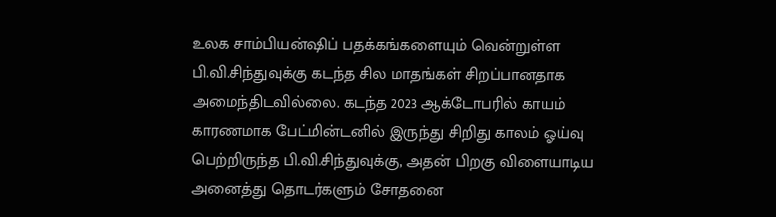உலக சாம்பியன்ஷிப் பதக்கங்களையும் வென்றுள்ள பி.வி.சிந்துவுக்கு கடந்த சில மாதங்கள் சிறப்பானதாக அமைந்திடவில்லை. கடந்த 2023 ஆக்டோபரில் காயம் காரணமாக பேட்மின்டனில் இருந்து சிறிது காலம் ஓய்வு பெற்றிருந்த பி.வி.சிந்துவுக்கு, அதன் பிறகு விளையாடிய அனைத்து தொடர்களும் சோதனை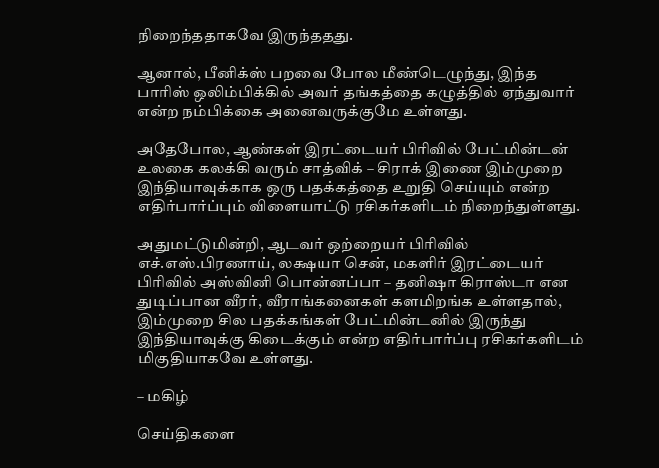நிறைந்ததாகவே இருந்ததது.

ஆனால், பீனிக்ஸ் பறவை போல மீண்டெழுந்து, இந்த பாரிஸ் ஒலிம்பிக்கில் அவர் தங்கத்தை கழுத்தில் ஏந்துவார் என்ற நம்பிக்கை அனைவருக்குமே உள்ளது.

அதேபோல, ஆண்கள் இரட்டையர் பிரிவில் பேட்மின்டன் உலகை கலக்கி வரும் சாத்விக் – சிராக் இணை இம்முறை இந்தியாவுக்காக ஒரு பதக்கத்தை உறுதி செய்யும் என்ற எதிர்பார்ப்பும் விளையாட்டு ரசிகர்களிடம் நிறைந்துள்ளது.

அதுமட்டுமின்றி, ஆடவர் ஒற்றையர் பிரிவில் எச்.எஸ்.பிரணாய், லக்ஷயா சென், மகளிர் இரட்டையர் பிரிவில் அஸ்வினி பொன்னப்பா – தனிஷா கிராஸ்டா என துடிப்பான வீரர், வீராங்கனைகள் களமிறங்க உள்ளதால், இம்முறை சில பதக்கங்கள் பேட்மின்டனில் இருந்து இந்தியாவுக்கு கிடைக்கும் என்ற எதிர்பார்ப்பு ரசிகர்களிடம் மிகுதியாகவே உள்ளது.

– மகிழ்

செய்திகளை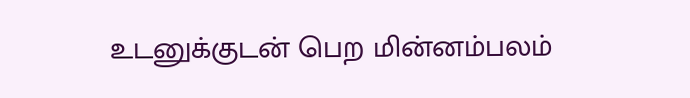உடனுக்குடன் பெற மின்னம்பலம்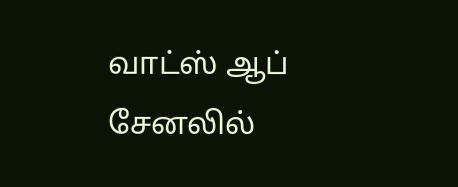வாட்ஸ் ஆப் சேனலில்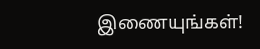இணையுங்கள்!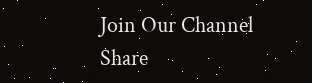Join Our Channel
Share